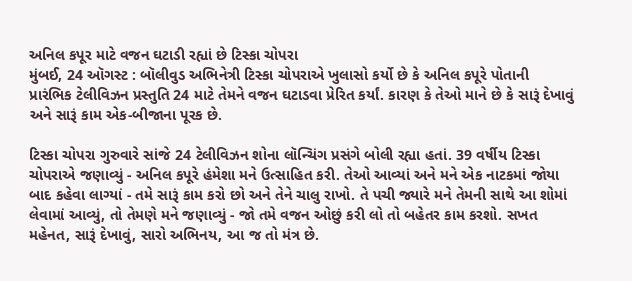અનિલ કપૂર માટે વજન ઘટાડી રહ્યાં છે ટિસ્કા ચોપરા
મુંબઈ, 24 ઑગસ્ટ : બૉલીવુડ અભિનેત્રી ટિસ્કા ચોપરાએ ખુલાસો કર્યો છે કે અનિલ કપૂરે પોતાની પ્રારંભિક ટેલીવિઝન પ્રસ્તુતિ 24 માટે તેમને વજન ઘટાડવા પ્રેરિત કર્યાં. કારણ કે તેઓ માને છે કે સારૂં દેખાવું અને સારૂં કામ એક-બીજાના પૂરક છે.

ટિસ્કા ચોપરા ગુરુવારે સાંજે 24 ટેલીવિઝન શોના લૉન્ચિંગ પ્રસંગે બોલી રહ્યા હતાં. 39 વર્ષીય ટિસ્કા ચોપરાએ જણાવ્યું - અનિલ કપૂરે હંમેશા મને ઉત્સાહિત કરી. તેઓ આવ્યાં અને મને એક નાટકમાં જોયા બાદ કહેવા લાગ્યાં - તમે સારૂં કામ કરો છો અને તેને ચાલુ રાખો. તે પચી જ્યારે મને તેમની સાથે આ શોમાં લેવામાં આવ્યું, તો તેમણે મને જણાવ્યું - જો તમે વજન ઓછું કરી લો તો બહેતર કામ કરશો. સખત મહેનત, સારૂં દેખાવું, સારો અભિનય, આ જ તો મંત્ર છે.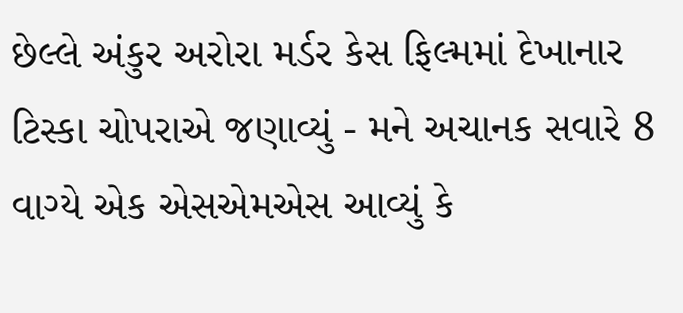છેલ્લે અંકુર અરોરા મર્ડર કેસ ફિલ્મમાં દેખાનાર ટિસ્કા ચોપરાએ જણાવ્યું - મને અચાનક સવારે 8 વાગ્યે એક એસએમએસ આવ્યું કે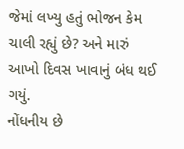જેમાં લખ્યુ હતું ભોજન કેમ ચાલી રહ્યું છે? અને મારું આખો દિવસ ખાવાનું બંધ થઈ ગયું.
નોંધનીય છે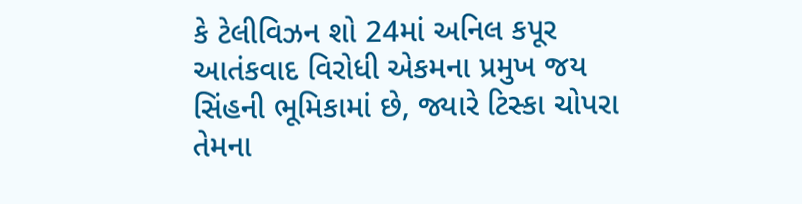કે ટેલીવિઝન શો 24માં અનિલ કપૂર આતંકવાદ વિરોધી એકમના પ્રમુખ જય સિંહની ભૂમિકામાં છે, જ્યારે ટિસ્કા ચોપરા તેમના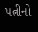પત્નીનો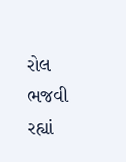રોલ ભજવી રહ્યાં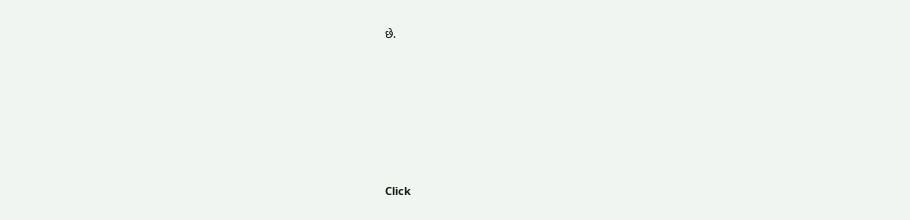છે.












Click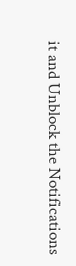it and Unblock the Notifications